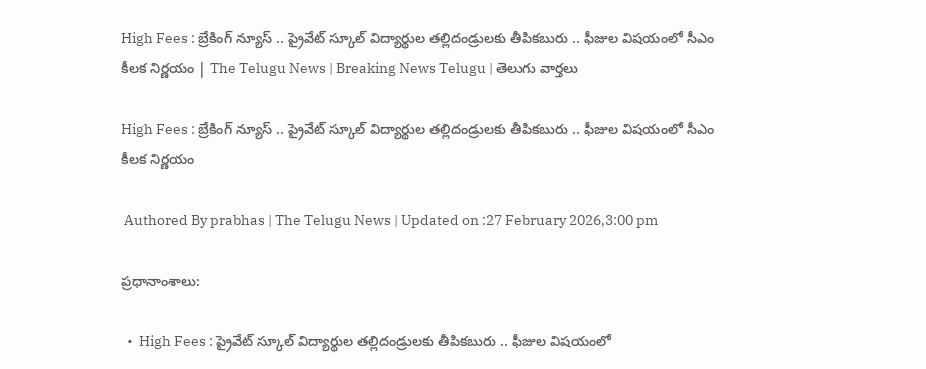High Fees : బ్రేకింగ్‌ న్యూస్‌ .. ప్రైవేట్ స్కూల్ విద్యార్థుల తల్లిదండ్రులకు తీపికబురు .. ఫీజుల విషయంలో సీఎం కీలక నిర్ణయం | The Telugu News | Breaking News Telugu | తెలుగు వార్త‌లు

High Fees : బ్రేకింగ్‌ న్యూస్‌ .. ప్రైవేట్ స్కూల్ విద్యార్థుల తల్లిదండ్రులకు తీపికబురు .. ఫీజుల విషయంలో సీఎం కీలక నిర్ణయం

 Authored By prabhas | The Telugu News | Updated on :27 February 2026,3:00 pm

ప్రధానాంశాలు:

  •  High Fees : ప్రైవేట్ స్కూల్ విద్యార్థుల తల్లిదండ్రులకు తీపికబురు .. ఫీజుల విషయంలో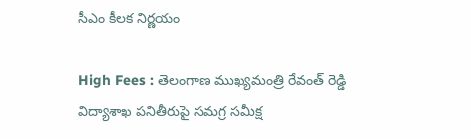సీఎం కీలక నిర్ణయం

High Fees : తెలంగాణ ముఖ్యమంత్రి రేవంత్ రెడ్డి విద్యాశాఖ పనితీరుపై సమగ్ర సమీక్ష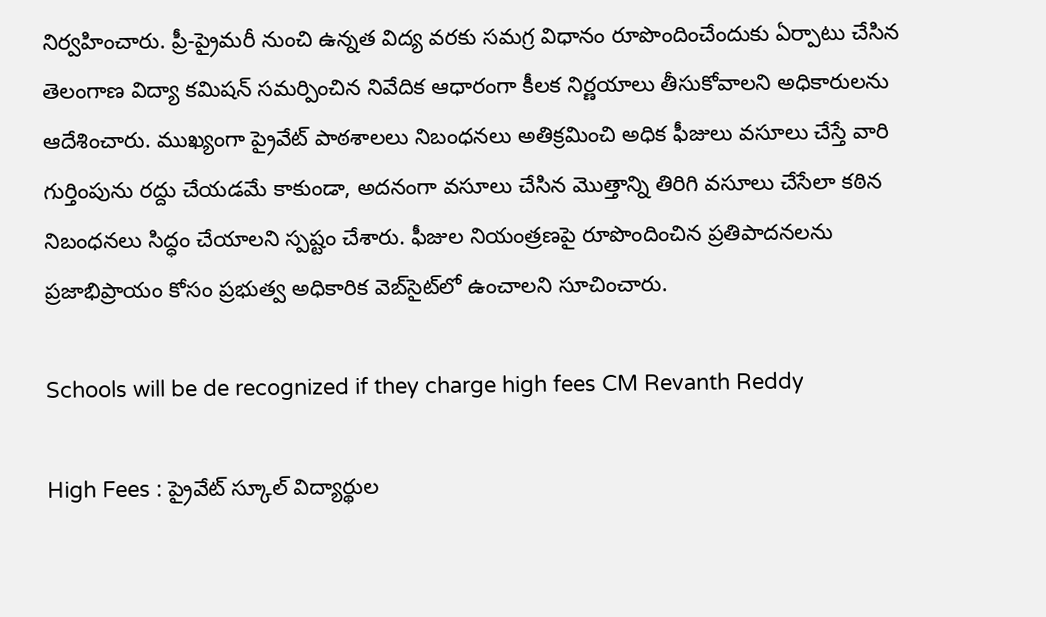నిర్వహించారు. ప్రీ-ప్రైమరీ నుంచి ఉన్నత విద్య వరకు సమగ్ర విధానం రూపొందించేందుకు ఏర్పాటు చేసిన తెలంగాణ విద్యా కమిషన్ సమర్పించిన నివేదిక ఆధారంగా కీలక నిర్ణయాలు తీసుకోవాలని అధికారులను ఆదేశించారు. ముఖ్యంగా ప్రైవేట్ పాఠశాలలు నిబంధనలు అతిక్రమించి అధిక ఫీజులు వసూలు చేస్తే వారి గుర్తింపును రద్దు చేయడమే కాకుండా, అదనంగా వసూలు చేసిన మొత్తాన్ని తిరిగి వసూలు చేసేలా కఠిన నిబంధనలు సిద్ధం చేయాలని స్పష్టం చేశారు. ఫీజుల నియంత్రణపై రూపొందించిన ప్రతిపాదనలను ప్రజాభిప్రాయం కోసం ప్రభుత్వ అధికారిక వెబ్‌సైట్‌లో ఉంచాలని సూచించారు.

Schools will be de recognized if they charge high fees CM Revanth Reddy

High Fees : ప్రైవేట్ స్కూల్ విద్యార్థుల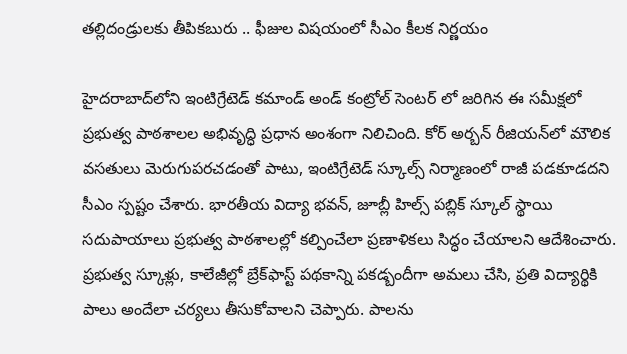తల్లిదండ్రులకు తీపికబురు .. ఫీజుల విషయంలో సీఎం కీలక నిర్ణయం

హైదరాబాద్‌లోని ఇంటిగ్రేటెడ్ కమాండ్ అండ్ కంట్రోల్ సెంటర్ లో జరిగిన ఈ సమీక్షలో ప్రభుత్వ పాఠశాలల అభివృద్ధి ప్రధాన అంశంగా నిలిచింది. కోర్ అర్బన్ రీజియన్‌లో మౌలిక వసతులు మెరుగుపరచడంతో పాటు, ఇంటిగ్రేటెడ్ స్కూల్స్ నిర్మాణంలో రాజీ పడకూడదని సీఎం స్పష్టం చేశారు. భారతీయ విద్యా భవన్, జూబ్లీ హిల్స్ పబ్లిక్ స్కూల్ స్థాయి సదుపాయాలు ప్రభుత్వ పాఠశాలల్లో కల్పించేలా ప్రణాళికలు సిద్ధం చేయాలని ఆదేశించారు. ప్రభుత్వ స్కూళ్లు, కాలేజీల్లో బ్రేక్‌ఫాస్ట్ పథకాన్ని పకడ్బందీగా అమలు చేసి, ప్రతి విద్యార్థికి పాలు అందేలా చర్యలు తీసుకోవాలని చెప్పారు. పాలను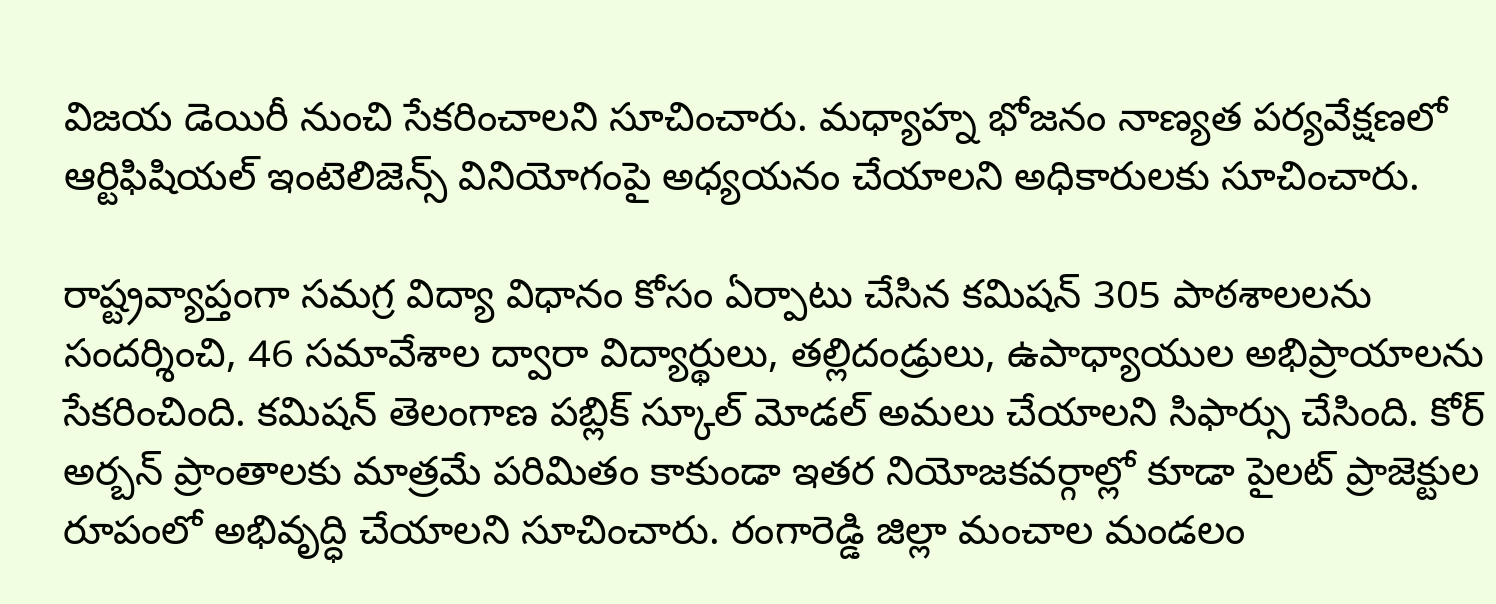విజయ డెయిరీ నుంచి సేకరించాలని సూచించారు. మధ్యాహ్న భోజనం నాణ్యత పర్యవేక్షణలో ఆర్టిఫిషియల్ ఇంటెలిజెన్స్ వినియోగంపై అధ్యయనం చేయాలని అధికారులకు సూచించారు.

రాష్ట్రవ్యాప్తంగా సమగ్ర విద్యా విధానం కోసం ఏర్పాటు చేసిన కమిషన్ 305 పాఠశాలలను సందర్శించి, 46 సమావేశాల ద్వారా విద్యార్థులు, తల్లిదండ్రులు, ఉపాధ్యాయుల అభిప్రాయాలను సేకరించింది. కమిషన్ తెలంగాణ పబ్లిక్ స్కూల్ మోడల్ అమలు చేయాలని సిఫార్సు చేసింది. కోర్ అర్బన్ ప్రాంతాలకు మాత్రమే పరిమితం కాకుండా ఇతర నియోజకవర్గాల్లో కూడా పైలట్ ప్రాజెక్టుల రూపంలో అభివృద్ధి చేయాలని సూచించారు. రంగారెడ్డి జిల్లా మంచాల మండలం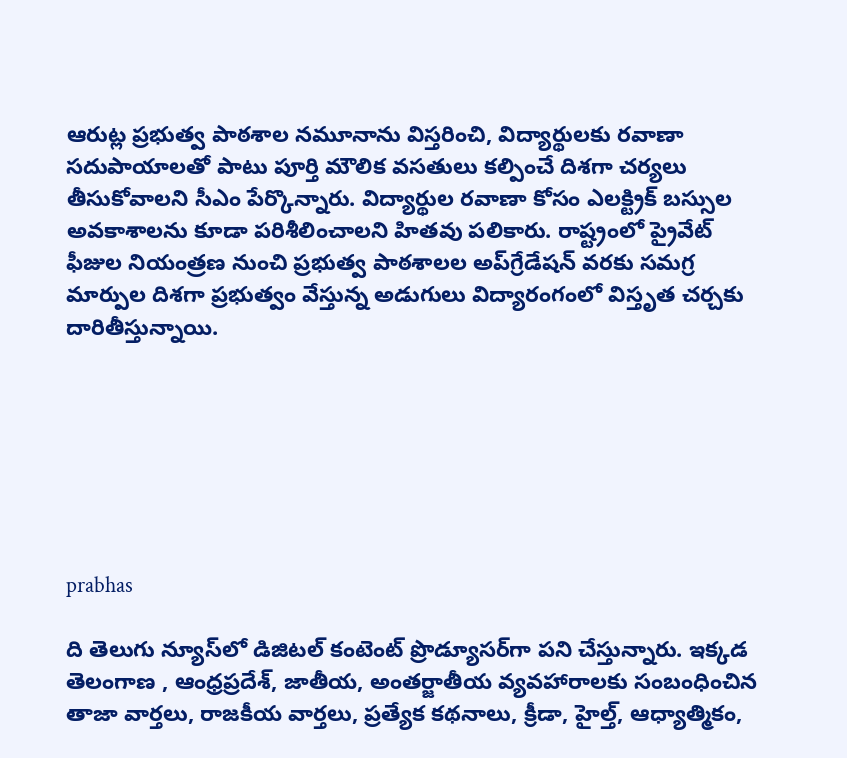ఆరుట్ల ప్రభుత్వ పాఠశాల నమూనాను విస్తరించి, విద్యార్థులకు రవాణా సదుపాయాలతో పాటు పూర్తి మౌలిక వసతులు కల్పించే దిశగా చర్యలు తీసుకోవాలని సీఎం పేర్కొన్నారు. విద్యార్థుల రవాణా కోసం ఎలక్ట్రిక్ బస్సుల అవకాశాలను కూడా పరిశీలించాలని హితవు పలికారు. రాష్ట్రంలో ప్రైవేట్ ఫీజుల నియంత్రణ నుంచి ప్రభుత్వ పాఠశాలల అప్‌గ్రేడేషన్ వరకు సమగ్ర మార్పుల దిశగా ప్రభుత్వం వేస్తున్న అడుగులు విద్యారంగంలో విస్తృత చర్చకు దారితీస్తున్నాయి.







prabhas

ది తెలుగు న్యూస్‌లో డిజిటల్ కంటెంట్ ప్రొడ్యూసర్‌గా పని చేస్తున్నారు. ఇక్కడ తెలంగాణ , ఆంధ్ర‌ప్ర‌దేశ్‌, జాతీయ, అంతర్జాతీయ వ్యవహారాలకు సంబంధించిన తాజా వార్తలు, రాజకీయ వార్తలు, ప్ర‌త్యేక క‌థ‌నాలు, క్రీడా, హైల్త్‌, ఆధ్యాత్మికం,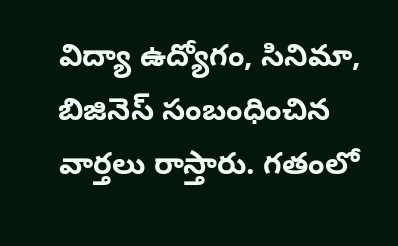విద్యా ఉద్యోగం, సినిమా, బిజినెస్ సంబంధించిన వార్త‌లు రాస్తారు. గ‌తంలో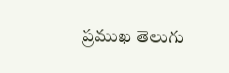ప్ర‌ముఖ తెలుగు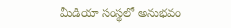మీడియా సంస్థ‌లో అనుభ‌వం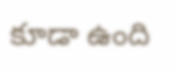కూడా ఉంది